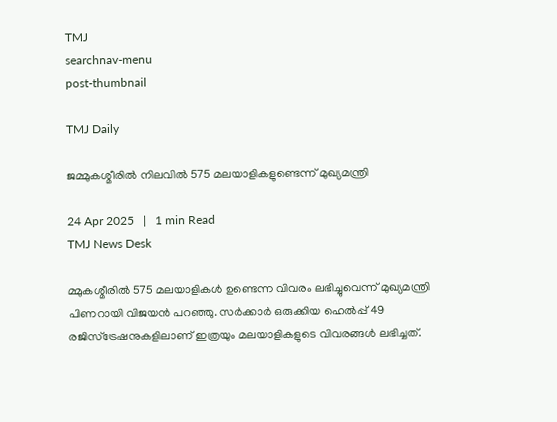TMJ
searchnav-menu
post-thumbnail

TMJ Daily

ജമ്മുകശ്മീരില്‍ നിലവില്‍ 575 മലയാളികളുണ്ടെന്ന് മുഖ്യമന്ത്രി

24 Apr 2025   |   1 min Read
TMJ News Desk

മ്മുകശ്മീരില്‍ 575 മലയാളികള്‍ ഉണ്ടെന്ന വിവരം ലഭിച്ചുവെന്ന് മുഖ്യമന്ത്രി പിണറായി വിജയന്‍ പറഞ്ഞു. സര്‍ക്കാര്‍ ഒരുക്കിയ ഹെല്‍പ്പ് 49 രജിസ്‌ട്രേഷനുകളിലാണ് ഇത്രയും മലയാളികളുടെ വിവരങ്ങള്‍ ലഭിച്ചത്.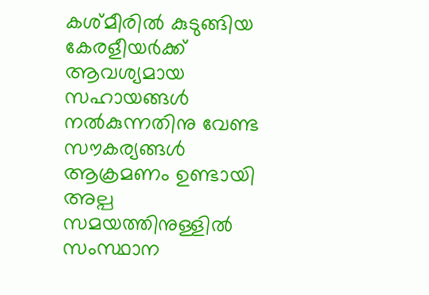കശ്മീരില്‍ കുടുങ്ങിയ കേരളീയര്‍ക്ക് ആവശ്യമായ സഹായങ്ങള്‍ നല്‍കുന്നതിനു വേണ്ട സൗകര്യങ്ങള്‍ ആക്രമണം ഉണ്ടായി അല്പ സമയത്തിനുള്ളില്‍ സംസ്ഥാന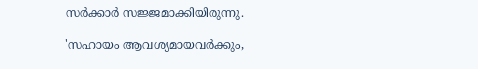സര്‍ക്കാര്‍ സജ്ജമാക്കിയിരുന്നു.

'സഹായം ആവശ്യമായവര്‍ക്കും,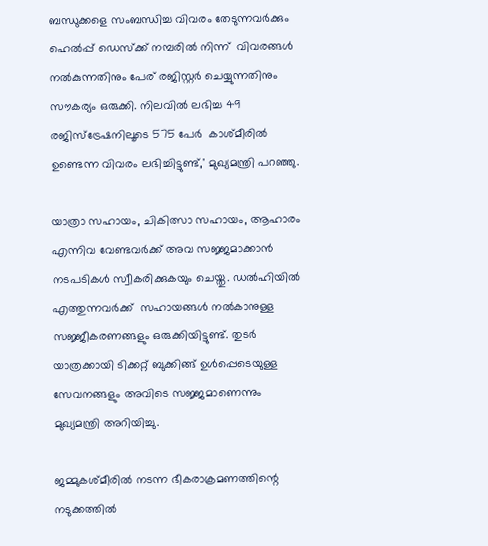ബന്ധുക്കളെ സംബന്ധിച്ച വിവരം തേടുന്നവര്‍ക്കും ഹെല്‍പ്പ് ഡെസ്‌ക്ക് നമ്പരില്‍ നിന്ന്  വിവരങ്ങള്‍ നല്‍കുന്നതിനും പേര് രജിസ്റ്റര്‍ ചെയ്യുന്നതിനും സൗകര്യം ഒരുക്കി. നിലവില്‍ ലഭിച്ച 49 രജിസ്ട്രേഷനിലൂടെ 575 പേര്‍  കാശ്മീരില്‍ ഉണ്ടെന്ന വിവരം ലഭിച്ചിട്ടുണ്ട്,' മുഖ്യമന്ത്രി പറഞ്ഞു.

യാത്രാ സഹായം, ചികിത്സാ സഹായം, ആഹാരം എന്നിവ വേണ്ടവര്‍ക്ക് അവ സജ്ജമാക്കാന്‍ നടപടികള്‍ സ്വീകരിക്കുകയും ചെയ്തു. ഡല്‍ഹിയില്‍ എത്തുന്നവര്‍ക്ക്  സഹായങ്ങള്‍ നല്‍കാനുള്ള സജ്ജീകരണങ്ങളും ഒരുക്കിയിട്ടുണ്ട്. തുടര്‍ യാത്രക്കായി ടിക്കറ്റ് ബുക്കിങ്ങ് ഉള്‍പ്പെടെയുള്ള സേവനങ്ങളും അവിടെ സജ്ജമാണെന്നും മുഖ്യമന്ത്രി അറിയിച്ചു.

ജമ്മുകശ്മീരില്‍ നടന്ന ഭീകരാക്രമണത്തിന്റെ നടുക്കത്തില്‍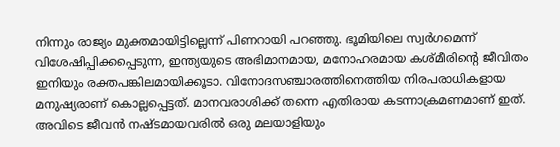നിന്നും രാജ്യം മുക്തമായിട്ടില്ലെന്ന് പിണറായി പറഞ്ഞു. ഭൂമിയിലെ സ്വര്‍ഗമെന്ന് വിശേഷിപ്പിക്കപ്പെടുന്ന, ഇന്ത്യയുടെ അഭിമാനമായ, മനോഹരമായ കശ്മീരിന്റെ ജീവിതം ഇനിയും രക്തപങ്കിലമായിക്കൂടാ. വിനോദസഞ്ചാരത്തിനെത്തിയ നിരപരാധികളായ മനുഷ്യരാണ് കൊല്ലപ്പെട്ടത്. മാനവരാശിക്ക് തന്നെ എതിരായ കടന്നാക്രമണമാണ് ഇത്. അവിടെ ജീവന്‍ നഷ്ടമായവരില്‍ ഒരു മലയാളിയും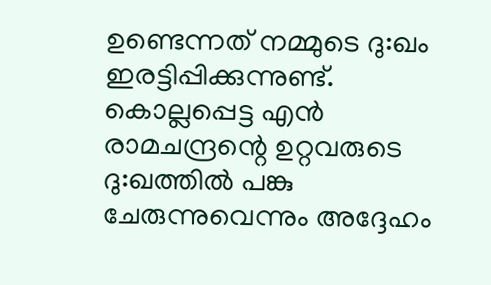ഉണ്ടെന്നത് നമ്മുടെ ദു:ഖം ഇരട്ടിപ്പിക്കുന്നുണ്ട്.  കൊല്ലപ്പെട്ട എന്‍ രാമചന്ദ്രന്റെ ഉറ്റവരുടെ ദു:ഖത്തില്‍ പങ്കു ചേരുന്നുവെന്നും അദ്ദേഹം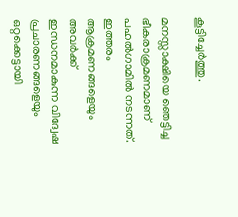കൂട്ടിച്ചേര്‍ത്തു.

മനസ്സാക്ഷിയെ ഞെട്ടിച്ച ഭീകരാക്രമണമാണ് പഹല്‍ഗാമില്‍ നടന്നത്. ഇത്തരം ആക്രമണങ്ങളെയും അവര്‍ക്ക് ഇന്ധനമാകുന്ന വിദ്വേഷ പ്രചാരണങ്ങളെയും ഒറ്റക്കെട്ടായി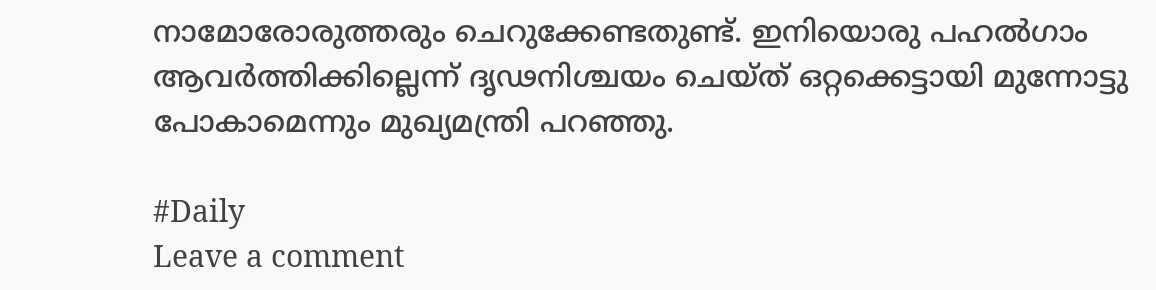നാമോരോരുത്തരും ചെറുക്കേണ്ടതുണ്ട്. ഇനിയൊരു പഹല്‍ഗാം ആവര്‍ത്തിക്കില്ലെന്ന് ദൃഢനിശ്ചയം ചെയ്ത് ഒറ്റക്കെട്ടായി മുന്നോട്ടു പോകാമെന്നും മുഖ്യമന്ത്രി പറഞ്ഞു.

#Daily
Leave a comment